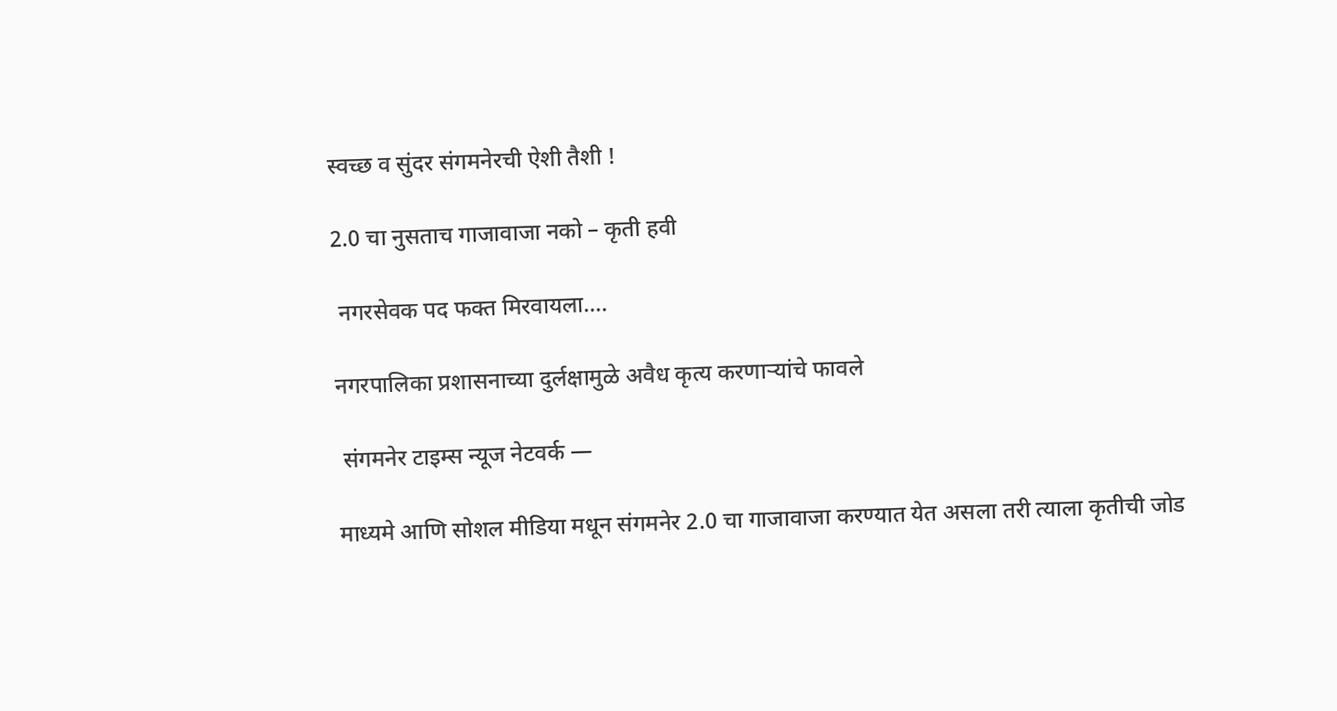स्वच्छ व सुंदर संगमनेरची ऐशी तैशी !

2.0 चा नुसताच गाजावाजा नको – कृती हवी

 नगरसेवक पद फक्त मिरवायला….

नगरपालिका प्रशासनाच्या दुर्लक्षामुळे अवैध कृत्य करणाऱ्यांचे फावले

 संगमनेर टाइम्स न्यूज नेटवर्क —

माध्यमे आणि सोशल मीडिया मधून संगमनेर 2.0 चा गाजावाजा करण्यात येत असला तरी त्याला कृतीची जोड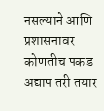नसल्याने आणि प्रशासनावर कोणतीच पकड अद्याप तरी तयार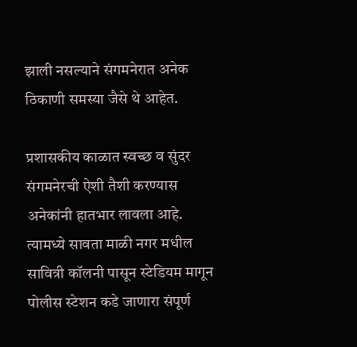झाली नसल्याने संगमनेरात अनेक ठिकाणी समस्या जैसे थे आहेत.

प्रशासकीय काळात स्वच्छ व सुंदर संगमनेरची ऐशी तैशी करण्यास अनेकांनी हातभार लावला आहे. त्यामध्ये सावता माळी नगर मधील सावित्री कॉलनी पासून स्टेडियम मागून पोलीस स्टेशन कडे जाणारा संपूर्ण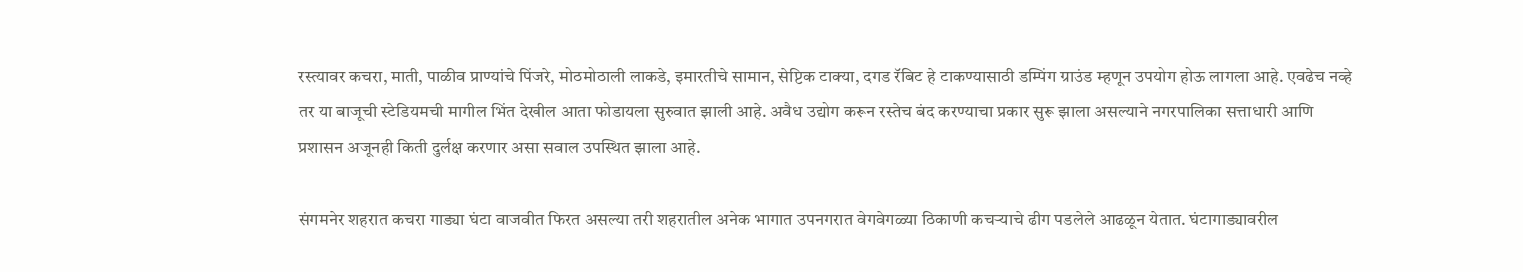रस्त्यावर कचरा, माती, पाळीव प्राण्यांचे पिंजरे, मोठमोठाली लाकडे, इमारतीचे सामान, सेप्टिक टाक्या, दगड रॅबिट हे टाकण्यासाठी डम्पिंग ग्राउंड म्हणून उपयोग होऊ लागला आहे. एवढेच नव्हे तर या बाजूची स्टेडियमची मागील भिंत देखील आता फोडायला सुरुवात झाली आहे. अवैध उद्योग करून रस्तेच बंद करण्याचा प्रकार सुरू झाला असल्याने नगरपालिका सत्ताधारी आणि प्रशासन अजूनही किती दुर्लक्ष करणार असा सवाल उपस्थित झाला आहे.

संगमनेर शहरात कचरा गाड्या घंटा वाजवीत फिरत असल्या तरी शहरातील अनेक भागात उपनगरात वेगवेगळ्या ठिकाणी कचऱ्याचे ढीग पडलेले आढळून येतात. घंटागाड्यावरील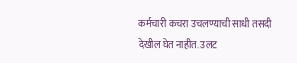कर्मचारी कचरा उचलण्याची साधी तसदी देखील घेत नाहीत. उलट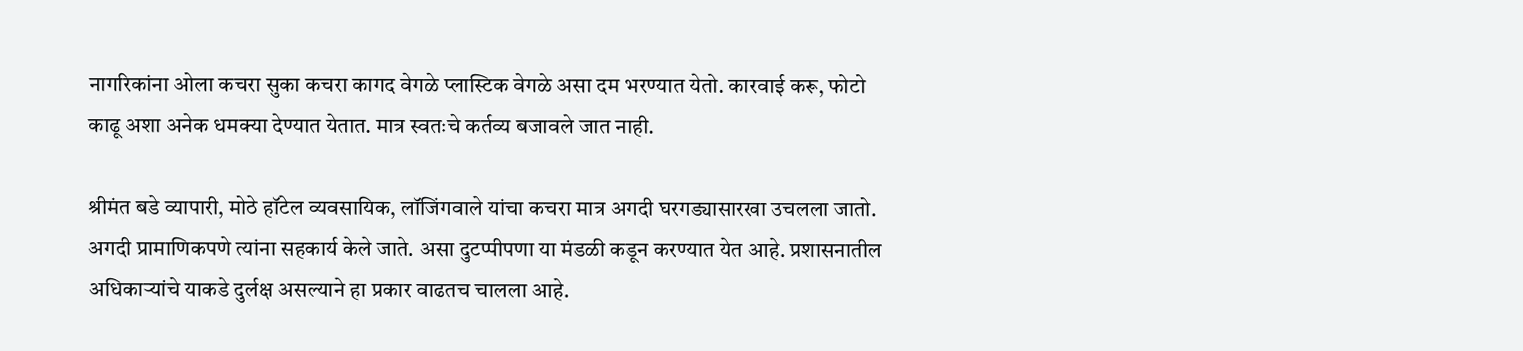नागरिकांना ओला कचरा सुका कचरा कागद वेगळे प्लास्टिक वेगळे असा दम भरण्यात येतो. कारवाई करू, फोटो काढू अशा अनेक धमक्या देण्यात येतात. मात्र स्वतःचे कर्तव्य बजावले जात नाही.

श्रीमंत बडे व्यापारी, मोठे हॉटेल व्यवसायिक, लॉजिंगवाले यांचा कचरा मात्र अगदी घरगड्यासारखा उचलला जातो. अगदी प्रामाणिकपणे त्यांना सहकार्य केले जाते. असा दुटप्पीपणा या मंडळी कडून करण्यात येत आहे. प्रशासनातील अधिकाऱ्यांचे याकडे दुर्लक्ष असल्याने हा प्रकार वाढतच चालला आहे.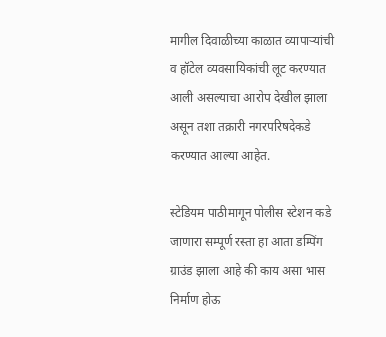मागील दिवाळीच्या काळात व्यापाऱ्यांची व हॉटेल व्यवसायिकांची लूट करण्यात आली असल्याचा आरोप देखील झाला असून तशा तक्रारी नगरपरिषदेकडे करण्यात आल्या आहेत.

स्टेडियम पाठीमागून पोलीस स्टेशन कडे जाणारा सम्पूर्ण रस्ता हा आता डम्पिंग ग्राउंड झाला आहे की काय असा भास निर्माण होऊ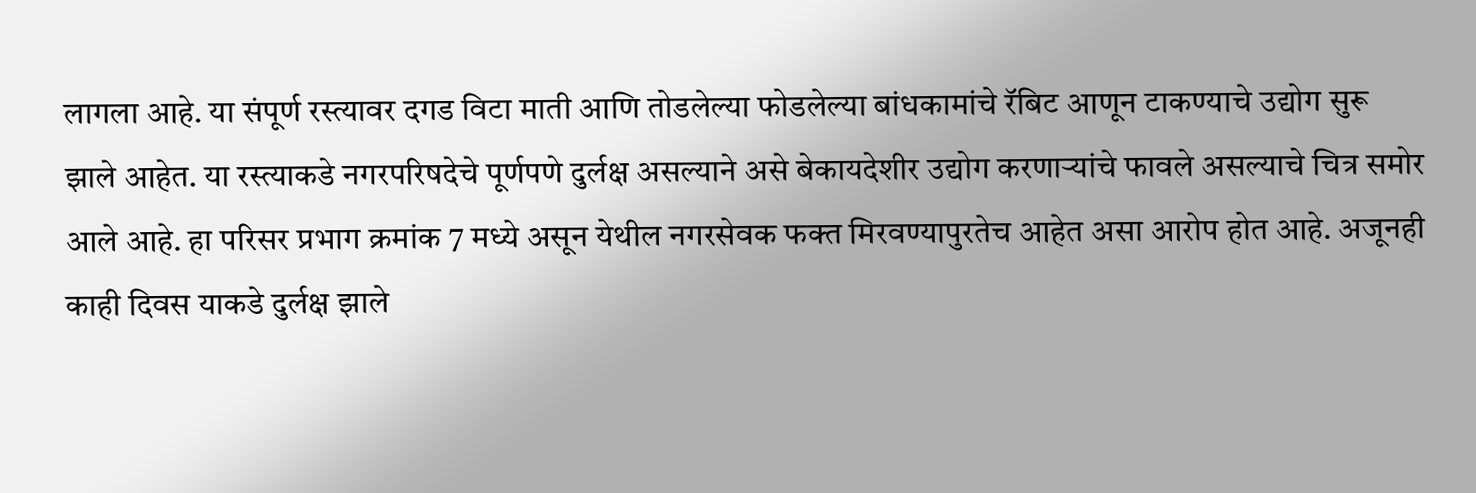लागला आहे. या संपूर्ण रस्त्यावर दगड विटा माती आणि तोडलेल्या फोडलेल्या बांधकामांचे रॅबिट आणून टाकण्याचे उद्योग सुरू झाले आहेत. या रस्त्याकडे नगरपरिषदेचे पूर्णपणे दुर्लक्ष असल्याने असे बेकायदेशीर उद्योग करणाऱ्यांचे फावले असल्याचे चित्र समोर आले आहे. हा परिसर प्रभाग क्रमांक 7 मध्ये असून येथील नगरसेवक फक्त मिरवण्यापुरतेच आहेत असा आरोप होत आहे. अजूनही काही दिवस याकडे दुर्लक्ष झाले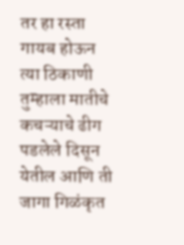तर हा रस्ता गायब होऊन त्या ठिकाणी तुम्हाला मातीचे कचऱ्याचे ढीग पडलेले दिसून येतील आणि ती जागा गिळंकृत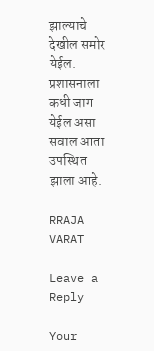झाल्याचे देखील समोर येईल. प्रशासनाला कधी जाग येईल असा सवाल आता उपस्थित झाला आहे.

RRAJA VARAT

Leave a Reply

Your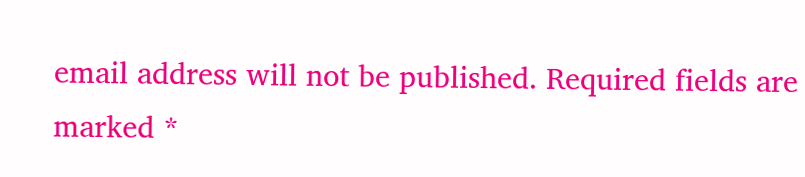email address will not be published. Required fields are marked *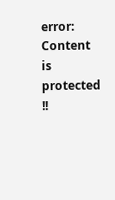error: Content is protected !!